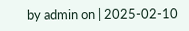by admin on | 2025-02-10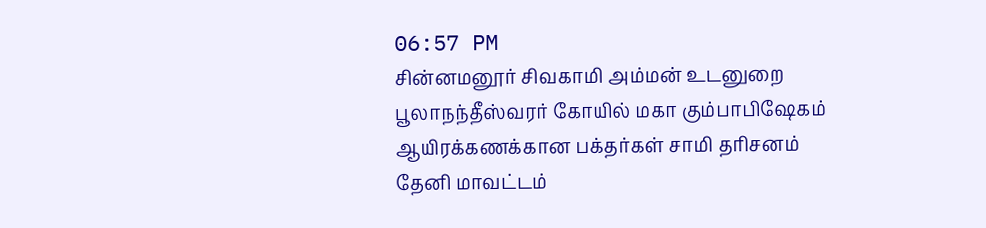06:57 PM
சின்னமனூர் சிவகாமி அம்மன் உடனுறை பூலாநந்தீஸ்வரர் கோயில் மகா கும்பாபிஷேகம்
ஆயிரக்கணக்கான பக்தர்கள் சாமி தரிசனம்
தேனி மாவட்டம்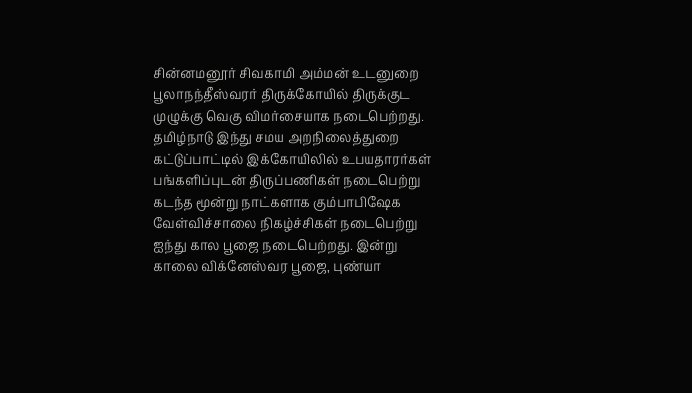சின்னமனூர் சிவகாமி அம்மன் உடனுறை பூலாநந்தீஸ்வரர் திருக்கோயில் திருக்குட முழுக்கு வெகு விமர்சையாக நடைபெற்றது. தமிழ்நாடு இந்து சமய அறநிலைத்துறை கட்டுப்பாட்டில் இக்கோயிலில் உபயதாரர்கள் பங்களிப்புடன் திருப்பணிகள் நடைபெற்று கடந்த மூன்று நாட்களாக கும்பாபிஷேக வேள்விச்சாலை நிகழ்ச்சிகள் நடைபெற்று ஐந்து கால பூஜை நடைபெற்றது. இன்று காலை விக்னேஸ்வர பூஜை, புண்யா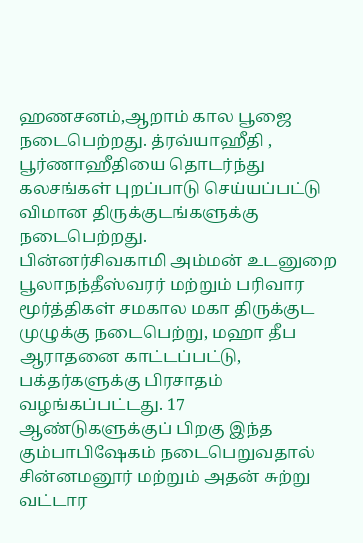ஹணசனம்,ஆறாம் கால பூஜை நடைபெற்றது. த்ரவ்யாஹீதி , பூர்ணாஹீதியை தொடர்ந்து கலசங்கள் புறப்பாடு செய்யப்பட்டு விமான திருக்குடங்களுக்கு நடைபெற்றது.
பின்னர்சிவகாமி அம்மன் உடனுறை பூலாநந்தீஸ்வரர் மற்றும் பரிவார மூர்த்திகள் சமகால மகா திருக்குட முழுக்கு நடைபெற்று, மஹா தீப ஆராதனை காட்டப்பட்டு, பக்தர்களுக்கு பிரசாதம் வழங்கப்பட்டது. 17 ஆண்டுகளுக்குப் பிறகு இந்த கும்பாபிஷேகம் நடைபெறுவதால் சின்னமனூர் மற்றும் அதன் சுற்று வட்டார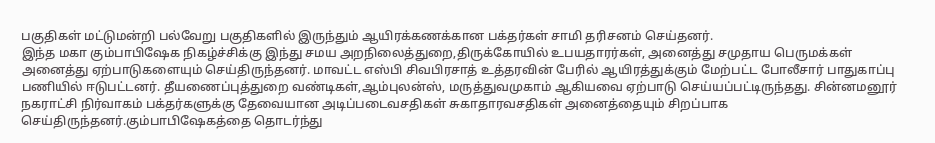பகுதிகள் மட்டுமன்றி பல்வேறு பகுதிகளில் இருந்தும் ஆயிரக்கணக்கான பக்தர்கள் சாமி தரிசனம் செய்தனர்.
இந்த மகா கும்பாபிஷேக நிகழ்ச்சிக்கு இந்து சமய அறநிலைத்துறை,திருக்கோயில் உபயதாரர்கள், அனைத்து சமுதாய பெருமக்கள் அனைத்து ஏற்பாடுகளையும் செய்திருந்தனர். மாவட்ட எஸ்பி சிவபிரசாத் உத்தரவின் பேரில் ஆயிரத்துக்கும் மேற்பட்ட போலீசார் பாதுகாப்பு பணியில் ஈடுபட்டனர். தீயணைப்புத்துறை வண்டிகள்,ஆம்புலன்ஸ், மருத்துவமுகாம் ஆகியவை ஏற்பாடு செய்யப்பட்டிருந்தது. சின்னமனூர் நகராட்சி நிர்வாகம் பக்தர்களுக்கு தேவையான அடிப்படைவசதிகள் சுகாதாரவசதிகள் அனைத்தையும் சிறப்பாக செய்திருந்தனர்.கும்பாபிஷேகத்தை தொடர்ந்து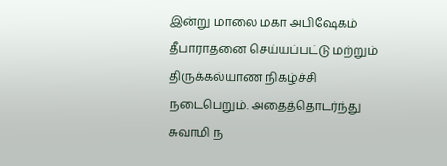இன்று மாலை மகா அபிஷேகம் தீபாராதனை செய்யப்பட்டு மற்றும் திருக்கல்யாண நிகழ்ச்சி நடைபெறும். அதைத்தொடர்ந்து சுவாமி ந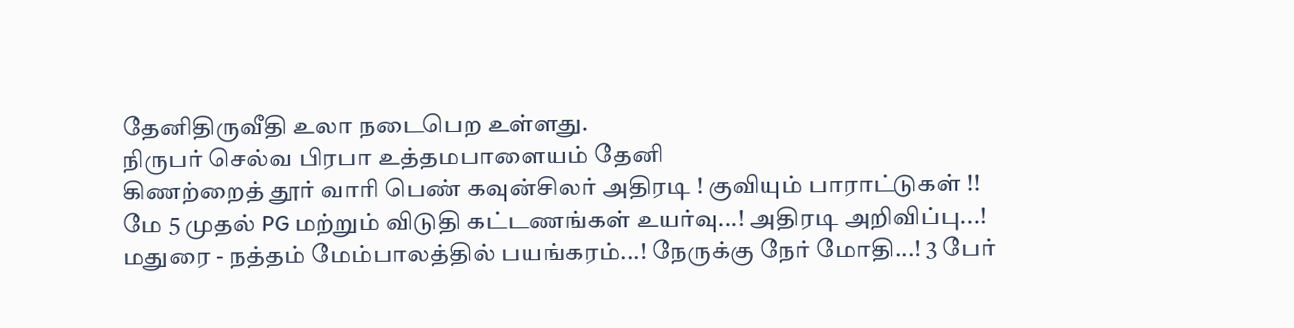தேனிதிருவீதி உலா நடைபெற உள்ளது.
நிருபர் செல்வ பிரபா உத்தமபாளையம் தேனி
கிணற்றைத் தூர் வாரி பெண் கவுன்சிலர் அதிரடி ! குவியும் பாராட்டுகள் !!
மே 5 முதல் PG மற்றும் விடுதி கட்டணங்கள் உயர்வு...! அதிரடி அறிவிப்பு...!
மதுரை - நத்தம் மேம்பாலத்தில் பயங்கரம்...! நேருக்கு நேர் மோதி...! 3 பேர்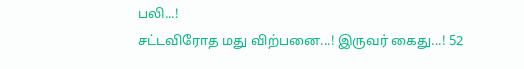பலி...!
சட்டவிரோத மது விற்பனை...! இருவர் கைது...! 52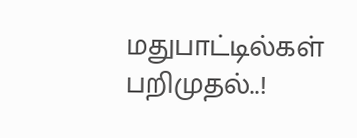மதுபாட்டில்கள் பறிமுதல்..!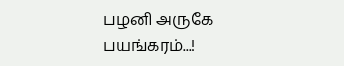பழனி அருகே பயங்கரம்...!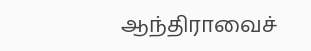ஆந்திராவைச்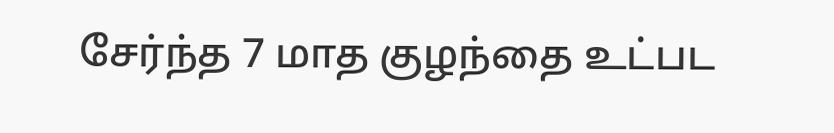சேர்ந்த 7 மாத குழந்தை உட்பட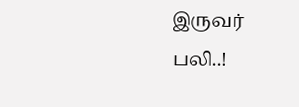இருவர் பலி..!